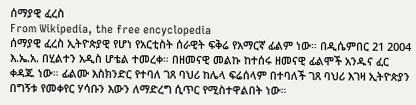ሰማያዊ ፈረስ
From Wikipedia, the free encyclopedia
ሰማያዊ ፈረስ ኢትዮጵያዊ የሆነ የአርቲስት ሰራዊት ፍቅሬ የአማርኛ ፊልም ነው። በዲሴምበር 21 2004 እ.ኤ.አ. በሂልተን አዲስ ሆቴል ተመረቀ። በዘመናዊ መልኩ ከተሰሩ ዘመናዊ ፊልሞች አንዱና ፈር ቀዳጁ ነው። ፊልሙ እስክንድር የተባለ ገጸ ባህሪ ከሌላ ፍሬሰላም በተባለች ገጸ ባህሪ እገዛ ኢትዮጵያን በግኝቱ የመቀየር ሃሳቡን እውን ለማድረግ ሲጥር የሚስተዋልበት ነው።